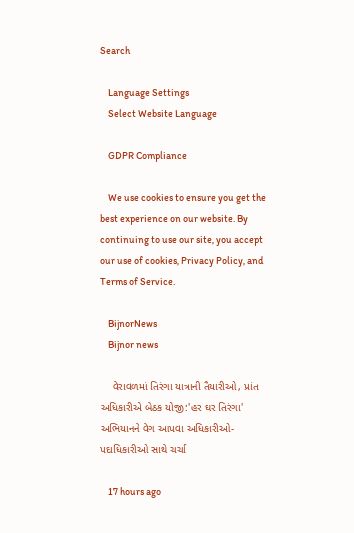Search

    Language Settings
    Select Website Language

    GDPR Compliance

    We use cookies to ensure you get the best experience on our website. By continuing to use our site, you accept our use of cookies, Privacy Policy, and Terms of Service.

    BijnorNews
    Bijnor news

    વેરાવળમાં તિરંગા યાત્રાની તૈયારીઓ, પ્રાંત અધિકારીએ બેઠક યોજી:'હર ઘર તિરંગા' અભિયાનને વેગ આપવા અધિકારીઓ-પદાધિકારીઓ સાથે ચર્ચા

    17 hours ago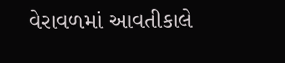વેરાવળમાં આવતીકાલે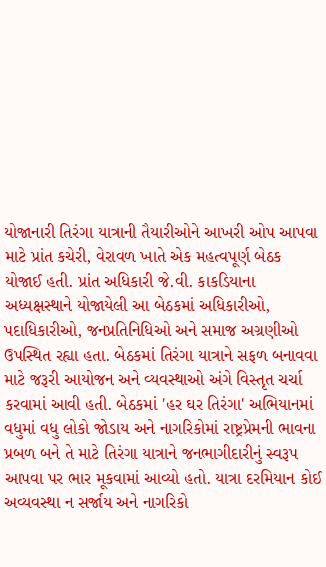યોજાનારી તિરંગા યાત્રાની તૈયારીઓને આખરી ઓપ આપવા માટે પ્રાંત કચેરી, વેરાવળ ખાતે એક મહત્વપૂર્ણ બેઠક યોજાઈ હતી. પ્રાંત અધિકારી જે.વી. કાકડિયાના અધ્યક્ષસ્થાને યોજાયેલી આ બેઠકમાં અધિકારીઓ, પદાધિકારીઓ, જનપ્રતિનિધિઓ અને સમાજ અગ્રણીઓ ઉપસ્થિત રહ્યા હતા. બેઠકમાં તિરંગા યાત્રાને સફળ બનાવવા માટે જરૂરી આયોજન અને વ્યવસ્થાઓ અંગે વિસ્તૃત ચર્ચા કરવામાં આવી હતી. બેઠકમાં 'હર ઘર તિરંગા' અભિયાનમાં વધુમાં વધુ લોકો જોડાય અને નાગરિકોમાં રાષ્ટ્રપ્રેમની ભાવના પ્રબળ બને તે માટે તિરંગા યાત્રાને જનભાગીદારીનું સ્વરૂપ આપવા પર ભાર મૂકવામાં આવ્યો હતો. યાત્રા દરમિયાન કોઈ અવ્યવસ્થા ન સર્જાય અને નાગરિકો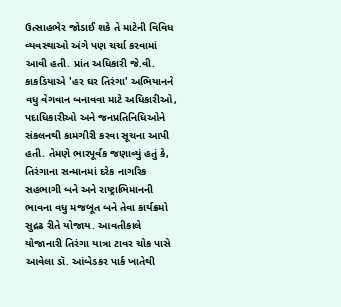ઉત્સાહભેર જોડાઈ શકે તે માટેની વિવિધ વ્યવસ્થાઓ અંગે પણ ચર્ચા કરવામાં આવી હતી. પ્રાંત અધિકારી જે.વી. કાકડિયાએ 'હર ઘર તિરંગા' અભિયાનને વધુ વેગવાન બનાવવા માટે અધિકારીઓ, પદાધિકારીઓ અને જનપ્રતિનિધિઓને સંકલનથી કામગીરી કરવા સૂચના આપી હતી. તેમણે ભારપૂર્વક જણાવ્યું હતું કે, તિરંગાના સન્માનમાં દરેક નાગરિક સહભાગી બને અને રાષ્ટ્રાભિમાનની ભાવના વધુ મજબૂત બને તેવા કાર્યક્રમો સુદ્રઢ રીતે યોજાય. આવતીકાલે યોજાનારી તિરંગા યાત્રા ટાવર ચોક પાસે આવેલા ડૉ. આંબેડકર પાર્ક ખાતેથી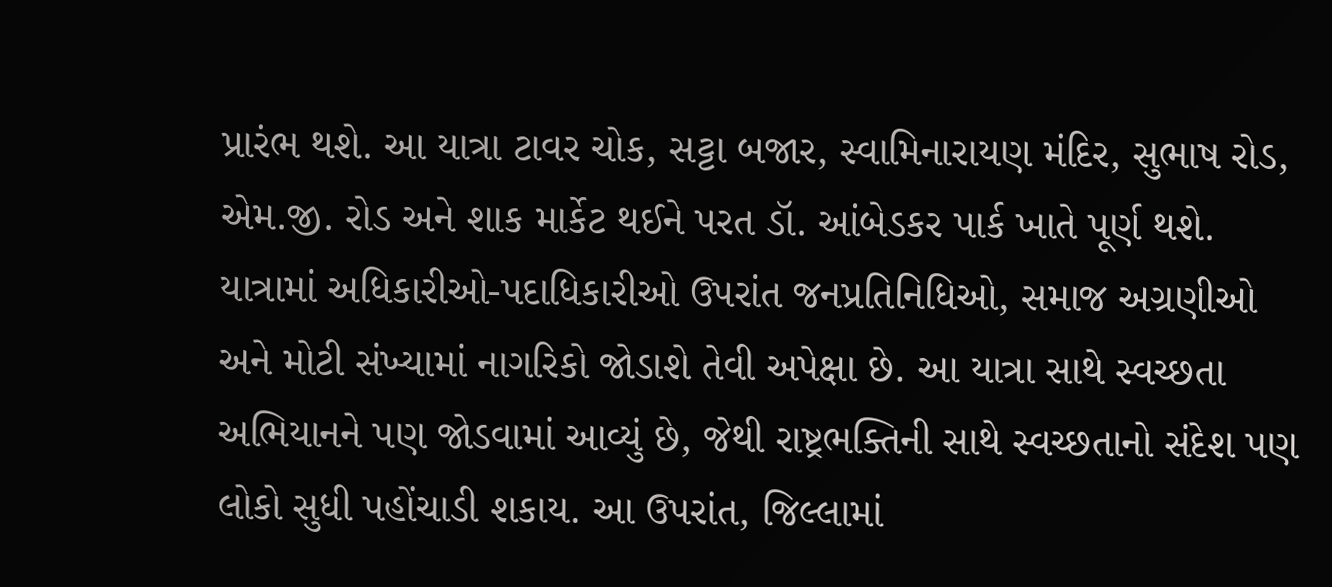પ્રારંભ થશે. આ યાત્રા ટાવર ચોક, સટ્ટા બજાર, સ્વામિનારાયણ મંદિર, સુભાષ રોડ, એમ.જી. રોડ અને શાક માર્કેટ થઈને પરત ડૉ. આંબેડકર પાર્ક ખાતે પૂર્ણ થશે. યાત્રામાં અધિકારીઓ-પદાધિકારીઓ ઉપરાંત જનપ્રતિનિધિઓ, સમાજ અગ્રણીઓ અને મોટી સંખ્યામાં નાગરિકો જોડાશે તેવી અપેક્ષા છે. આ યાત્રા સાથે સ્વચ્છતા અભિયાનને પણ જોડવામાં આવ્યું છે, જેથી રાષ્ટ્રભક્તિની સાથે સ્વચ્છતાનો સંદેશ પણ લોકો સુધી પહોંચાડી શકાય. આ ઉપરાંત, જિલ્લામાં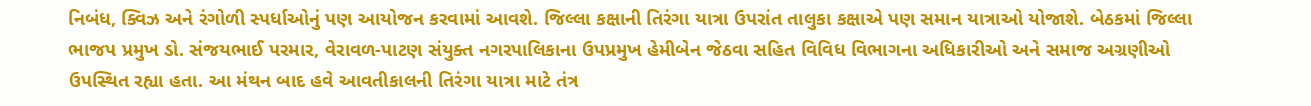નિબંધ, ક્વિઝ અને રંગોળી સ્પર્ધાઓનું પણ આયોજન કરવામાં આવશે. જિલ્લા કક્ષાની તિરંગા યાત્રા ઉપરાંત તાલુકા કક્ષાએ પણ સમાન યાત્રાઓ યોજાશે. બેઠકમાં જિલ્લા ભાજપ પ્રમુખ ડો. સંજયભાઈ પરમાર, વેરાવળ-પાટણ સંયુક્ત નગરપાલિકાના ઉપપ્રમુખ હેમીબેન જેઠવા સહિત વિવિધ વિભાગના અધિકારીઓ અને સમાજ અગ્રણીઓ ઉપસ્થિત રહ્યા હતા. આ મંથન બાદ હવે આવતીકાલની તિરંગા યાત્રા માટે તંત્ર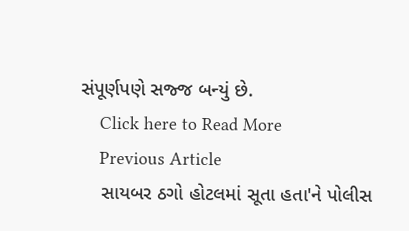સંપૂર્ણપણે સજ્જ બન્યું છે.
    Click here to Read More
    Previous Article
    સાયબર ઠગો હોટલમાં સૂતા હતા'ને પોલીસ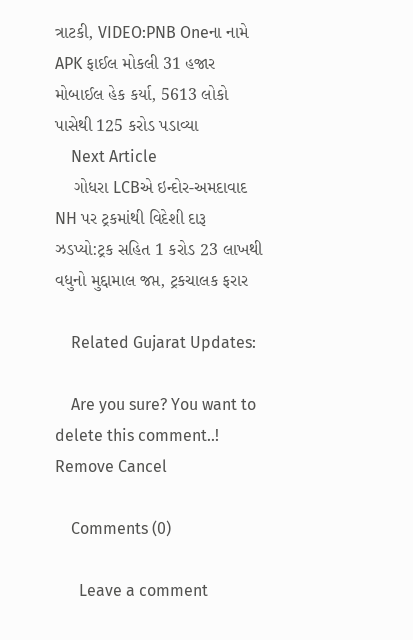ત્રાટકી, VIDEO:PNB Oneના નામે APK ફાઈલ મોકલી 31 હજાર મોબાઈલ હેક કર્યા, 5613 લોકો પાસેથી 125 કરોડ પડાવ્યા
    Next Article
    ગોધરા LCBએ ઇન્દોર-અમદાવાદ NH પર ટ્રકમાંથી વિદેશી દારૂ ઝડપ્યો:ટ્રક સહિત 1 કરોડ 23 લાખથી વધુનો મુદ્દામાલ જપ્ત, ટ્રકચાલક ફરાર

    Related Gujarat Updates:

    Are you sure? You want to delete this comment..! Remove Cancel

    Comments (0)

      Leave a comment